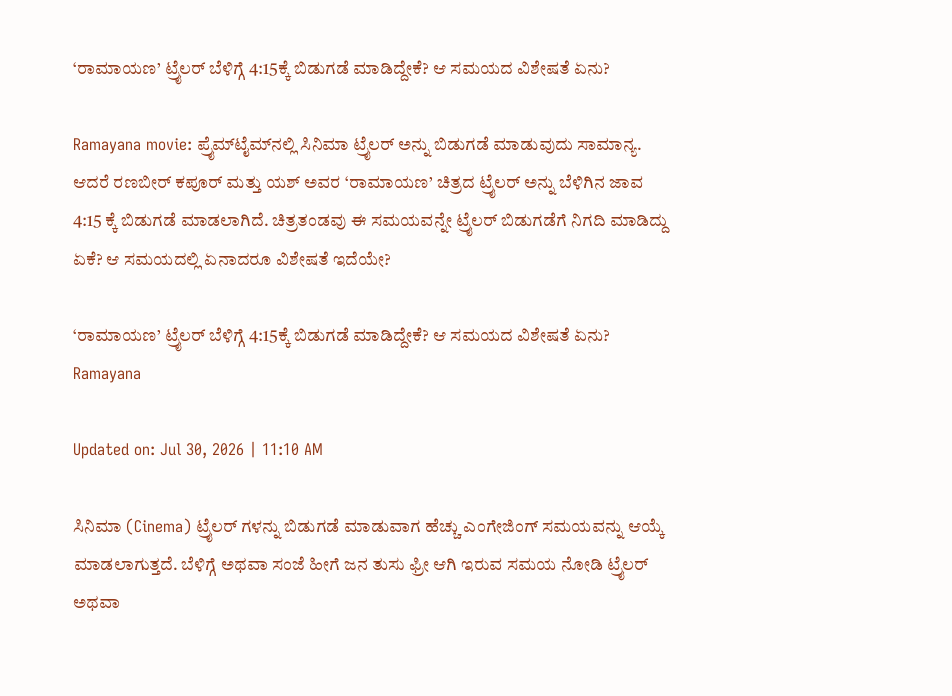‘ರಾಮಾಯಣ’ ಟ್ರೈಲರ್ ಬೆಳಿಗ್ಗೆ 4:15ಕ್ಕೆ ಬಿಡುಗಡೆ ಮಾಡಿದ್ದೇಕೆ? ಆ ಸಮಯದ ವಿಶೇಷತೆ ಏನು?

Ramayana movie: ಪ್ರೈಮ್‌ಟೈಮ್‌ನಲ್ಲಿ ಸಿನಿಮಾ ಟ್ರೈಲರ್ ಅನ್ನು ಬಿಡುಗಡೆ ಮಾಡುವುದು ಸಾಮಾನ್ಯ. ಆದರೆ ರಣಬೀರ್ ಕಪೂರ್ ಮತ್ತು ಯಶ್ ಅವರ ‘ರಾಮಾಯಣ’ ಚಿತ್ರದ ಟ್ರೈಲರ್ ಅನ್ನು ಬೆಳಿಗಿನ ಜಾವ 4:15 ಕ್ಕೆ ಬಿಡುಗಡೆ ಮಾಡಲಾಗಿದೆ. ಚಿತ್ರತಂಡವು ಈ ಸಮಯವನ್ನೇ ಟ್ರೈಲರ್ ಬಿಡುಗಡೆಗೆ ನಿಗದಿ ಮಾಡಿದ್ದು ಏಕೆ? ಆ ಸಮಯದಲ್ಲಿ ಏನಾದರೂ ವಿಶೇಷತೆ ಇದೆಯೇ?

‘ರಾಮಾಯಣ’ ಟ್ರೈಲರ್ ಬೆಳಿಗ್ಗೆ 4:15ಕ್ಕೆ ಬಿಡುಗಡೆ ಮಾಡಿದ್ದೇಕೆ? ಆ ಸಮಯದ ವಿಶೇಷತೆ ಏನು?
Ramayana

Updated on: Jul 30, 2026 | 11:10 AM

ಸಿನಿಮಾ (Cinema) ಟ್ರೈಲರ್ ಗಳನ್ನು ಬಿಡುಗಡೆ ಮಾಡುವಾಗ ಹೆಚ್ಚು ಎಂಗೇಜಿಂಗ್ ಸಮಯವನ್ನು ಆಯ್ಕೆ ಮಾಡಲಾಗುತ್ತದೆ. ಬೆಳಿಗ್ಗೆ ಅಥವಾ ಸಂಜೆ ಹೀಗೆ ಜನ ತುಸು ಫ್ರೀ ಆಗಿ ಇರುವ ಸಮಯ ನೋಡಿ ಟ್ರೈಲರ್ ಅಥವಾ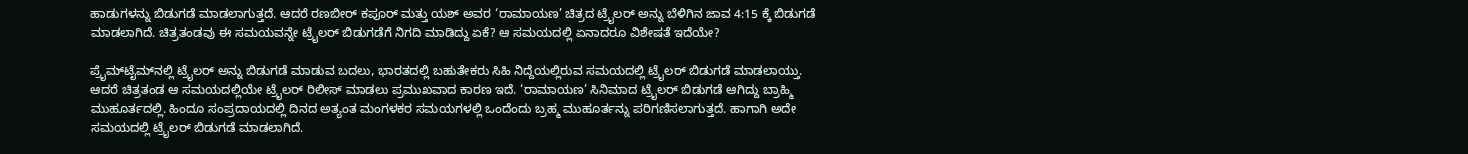ಹಾಡುಗಳನ್ನು ಬಿಡುಗಡೆ ಮಾಡಲಾಗುತ್ತದೆ. ಆದರೆ ರಣಬೀರ್ ಕಪೂರ್ ಮತ್ತು ಯಶ್ ಅವರ ‘ರಾಮಾಯಣ’ ಚಿತ್ರದ ಟ್ರೈಲರ್ ಅನ್ನು ಬೆಳಿಗಿನ ಜಾವ 4:15 ಕ್ಕೆ ಬಿಡುಗಡೆ ಮಾಡಲಾಗಿದೆ. ಚಿತ್ರತಂಡವು ಈ ಸಮಯವನ್ನೇ ಟ್ರೈಲರ್ ಬಿಡುಗಡೆಗೆ ನಿಗದಿ ಮಾಡಿದ್ದು ಏಕೆ? ಆ ಸಮಯದಲ್ಲಿ ಏನಾದರೂ ವಿಶೇಷತೆ ಇದೆಯೇ?

ಪ್ರೈಮ್‌ಟೈಮ್‌ನಲ್ಲಿ ಟ್ರೈಲರ್ ಅನ್ನು ಬಿಡುಗಡೆ ಮಾಡುವ ಬದಲು, ಭಾರತದಲ್ಲಿ ಬಹುತೇಕರು ಸಿಹಿ ನಿದ್ದೆಯಲ್ಲಿರುವ ಸಮಯದಲ್ಲಿ ಟ್ರೈಲರ್ ಬಿಡುಗಡೆ ಮಾಡಲಾಯ್ತು. ಆದರೆ ಚಿತ್ರತಂಡ ಆ ಸಮಯದಲ್ಲಿಯೇ ಟ್ರೈಲರ್ ರಿಲೀಸ್ ಮಾಡಲು ಪ್ರಮುಖವಾದ ಕಾರಣ ಇದೆ. ‘ರಾಮಾಯಣ’ ಸಿನಿಮಾದ ಟ್ರೈಲರ್ ಬಿಡುಗಡೆ ಆಗಿದ್ದು ಬ್ರಾಹ್ಮಿ ಮುಹೂರ್ತದಲ್ಲಿ. ಹಿಂದೂ ಸಂಪ್ರದಾಯದಲ್ಲಿ ದಿನದ ಅತ್ಯಂತ ಮಂಗಳಕರ ಸಮಯಗಳಲ್ಲಿ ಒಂದೆಂದು ಬ್ರಹ್ಮ ಮುಹೂರ್ತನ್ನು ಪರಿಗಣಿಸಲಾಗುತ್ತದೆ. ಹಾಗಾಗಿ ಅದೇ ಸಮಯದಲ್ಲಿ ಟ್ರೈಲರ್ ಬಿಡುಗಡೆ ಮಾಡಲಾಗಿದೆ.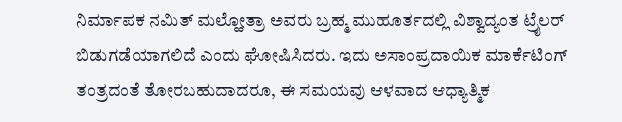ನಿರ್ಮಾಪಕ ನಮಿತ್ ಮಲ್ಹೋತ್ರಾ ಅವರು ಬ್ರಹ್ಮ ಮುಹೂರ್ತದಲ್ಲಿ ವಿಶ್ವಾದ್ಯಂತ ಟ್ರೈಲರ್ ಬಿಡುಗಡೆಯಾಗಲಿದೆ ಎಂದು ಘೋಷಿಸಿದರು. ಇದು ಅಸಾಂಪ್ರದಾಯಿಕ ಮಾರ್ಕೆಟಿಂಗ್ ತಂತ್ರದಂತೆ ತೋರಬಹುದಾದರೂ, ಈ ಸಮಯವು ಆಳವಾದ ಆಧ್ಯಾತ್ಮಿಕ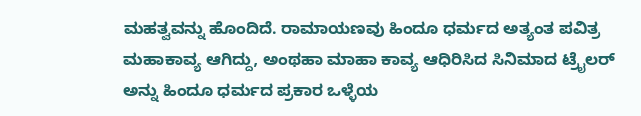ಮಹತ್ವವನ್ನು ಹೊಂದಿದೆ. ರಾಮಾಯಣವು ಹಿಂದೂ ಧರ್ಮದ ಅತ್ಯಂತ ಪವಿತ್ರ ಮಹಾಕಾವ್ಯ ಆಗಿದ್ದು, ಅಂಥಹಾ ಮಾಹಾ ಕಾವ್ಯ ಆಧಿರಿಸಿದ ಸಿನಿಮಾದ ಟ್ರೈಲರ್ ಅನ್ನು ಹಿಂದೂ ಧರ್ಮದ ಪ್ರಕಾರ ಒಳ್ಳೆಯ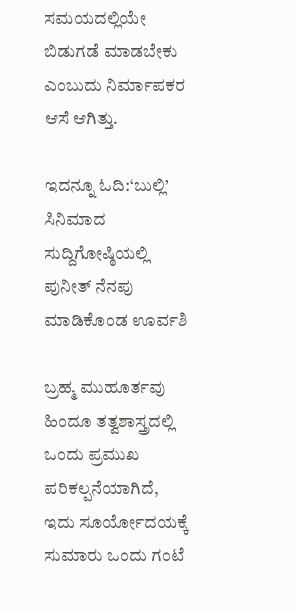ಸಮಯದಲ್ಲಿಯೇ ಬಿಡುಗಡೆ ಮಾಡಬೇಕು ಎಂಬುದು ನಿರ್ಮಾಪಕರ ಆಸೆ ಆಗಿತ್ತು.

ಇದನ್ನೂ ಓದಿ:‘ಬುಲ್ಲಿ’ ಸಿನಿಮಾದ ಸುದ್ದಿಗೋಷ್ಠಿಯಲ್ಲಿ ಪುನೀತ್ ನೆನಪು ಮಾಡಿಕೊಂಡ ಊರ್ವಶಿ

ಬ್ರಹ್ಮ ಮುಹೂರ್ತವು ಹಿಂದೂ ತತ್ವಶಾಸ್ತ್ರದಲ್ಲಿ ಒಂದು ಪ್ರಮುಖ ಪರಿಕಲ್ಪನೆಯಾಗಿದೆ, ಇದು ಸೂರ್ಯೋದಯಕ್ಕೆ ಸುಮಾರು ಒಂದು ಗಂಟೆ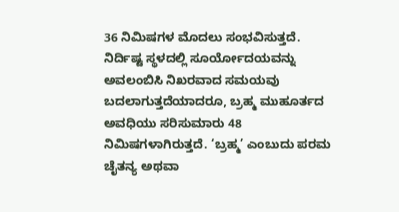36 ನಿಮಿಷಗಳ ಮೊದಲು ಸಂಭವಿಸುತ್ತದೆ. ನಿರ್ದಿಷ್ಟ ಸ್ಥಳದಲ್ಲಿ ಸೂರ್ಯೋದಯವನ್ನು ಅವಲಂಬಿಸಿ ನಿಖರವಾದ ಸಮಯವು ಬದಲಾಗುತ್ತದೆಯಾದರೂ, ಬ್ರಹ್ಮ ಮುಹೂರ್ತದ ಅವಧಿಯು ಸರಿಸುಮಾರು 48 ನಿಮಿಷಗಳಾಗಿರುತ್ತದೆ. ‘ಬ್ರಹ್ಮ’ ಎಂಬುದು ಪರಮ ಚೈತನ್ಯ ಅಥವಾ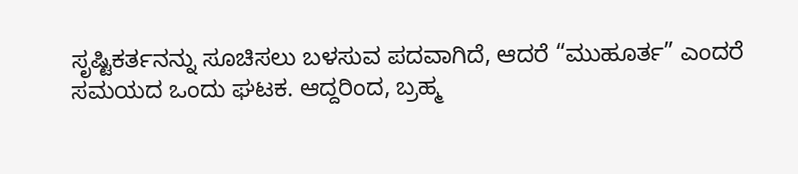ಸೃಷ್ಟಿಕರ್ತನನ್ನು ಸೂಚಿಸಲು ಬಳಸುವ ಪದವಾಗಿದೆ, ಆದರೆ “ಮುಹೂರ್ತ” ಎಂದರೆ ಸಮಯದ ಒಂದು ಘಟಕ. ಆದ್ದರಿಂದ, ಬ್ರಹ್ಮ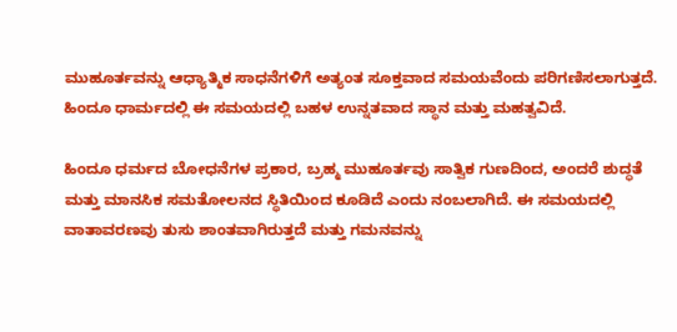ಮುಹೂರ್ತವನ್ನು ಆಧ್ಯಾತ್ಮಿಕ ಸಾಧನೆಗಳಿಗೆ ಅತ್ಯಂತ ಸೂಕ್ತವಾದ ಸಮಯವೆಂದು ಪರಿಗಣಿಸಲಾಗುತ್ತದೆ. ಹಿಂದೂ ಧಾರ್ಮದಲ್ಲಿ ಈ ಸಮಯದಲ್ಲಿ ಬಹಳ ಉನ್ನತವಾದ ಸ್ಥಾನ ಮತ್ತು ಮಹತ್ವವಿದೆ.

ಹಿಂದೂ ಧರ್ಮದ ಬೋಧನೆಗಳ ಪ್ರಕಾರ, ಬ್ರಹ್ಮ ಮುಹೂರ್ತವು ಸಾತ್ವಿಕ ಗುಣದಿಂದ, ಅಂದರೆ ಶುದ್ಧತೆ ಮತ್ತು ಮಾನಸಿಕ ಸಮತೋಲನದ ಸ್ಥಿತಿಯಿಂದ ಕೂಡಿದೆ ಎಂದು ನಂಬಲಾಗಿದೆ. ಈ ಸಮಯದಲ್ಲಿ ವಾತಾವರಣವು ತುಸು ಶಾಂತವಾಗಿರುತ್ತದೆ ಮತ್ತು ಗಮನವನ್ನು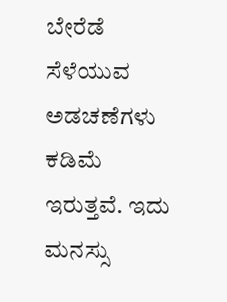ಬೇರೆಡೆ ಸೆಳೆಯುವ ಅಡಚಣೆಗಳು ಕಡಿಮೆ ಇರುತ್ತವೆ. ಇದು ಮನಸ್ಸು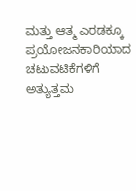ಮತ್ತು ಆತ್ಮ ಎರಡಕ್ಕೂ ಪ್ರಯೋಜನಕಾರಿಯಾದ ಚಟುವಟಿಕೆಗಳಿಗೆ ಅತ್ಯುತ್ತಮ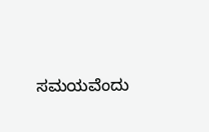ಸಮಯವೆಂದು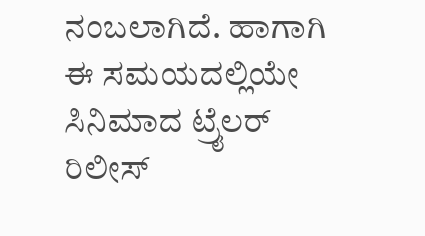ನಂಬಲಾಗಿದೆ. ಹಾಗಾಗಿ ಈ ಸಮಯದಲ್ಲಿಯೇ ಸಿನಿಮಾದ ಟ್ರೈಲರ್ ರಿಲೀಸ್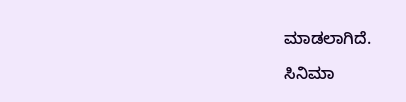ಮಾಡಲಾಗಿದೆ.

ಸಿನಿಮಾ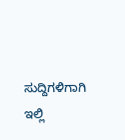ಸುದ್ದಿಗಳಿಗಾಗಿ ಇಲ್ಲಿ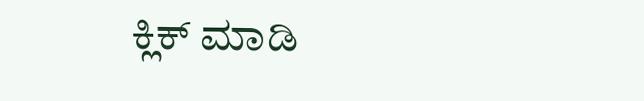ಕ್ಲಿಕ್ ಮಾಡಿ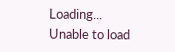Loading...
Unable to load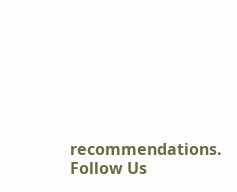recommendations.
Follow Us